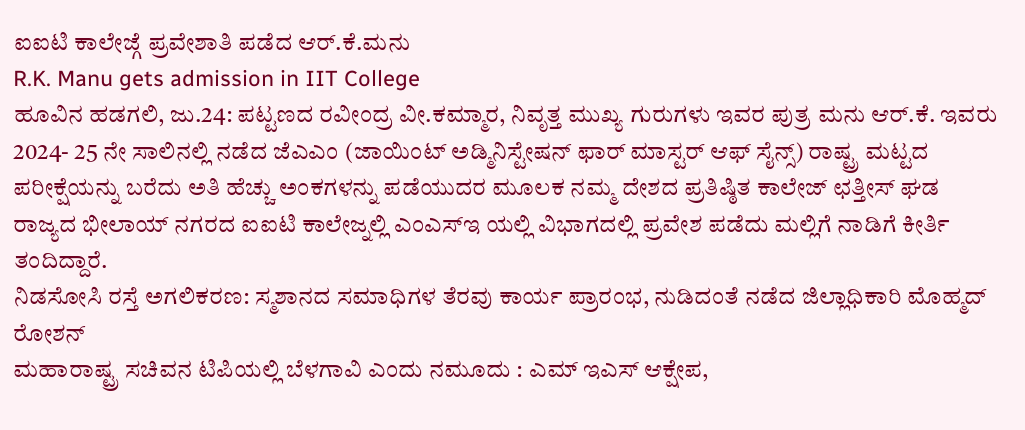ಐಐಟಿ ಕಾಲೇಜ್ಗೆ ಪ್ರವೇಶಾತಿ ಪಡೆದ ಆರ್.ಕೆ.ಮನು
R.K. Manu gets admission in IIT College
ಹೂವಿನ ಹಡಗಲಿ, ಜು.24: ಪಟ್ಟಣದ ರವೀಂದ್ರ ವೀ.ಕಮ್ಮಾರ, ನಿವೃತ್ತ ಮುಖ್ಯ ಗುರುಗಳು ಇವರ ಪುತ್ರ ಮನು ಆರ್.ಕೆ. ಇವರು 2024- 25 ನೇ ಸಾಲಿನಲ್ಲಿ ನಡೆದ ಜೆಎಎಂ (ಜಾಯಿಂಟ್ ಅಡ್ಮಿನಿಸ್ಟೇಷನ್ ಫಾರ್ ಮಾಸ್ಟರ್ ಆಫ್ ಸೈನ್ಸ್) ರಾಷ್ಟ್ರ ಮಟ್ಟದ ಪರೀಕ್ಷೆಯನ್ನು ಬರೆದು ಅತಿ ಹೆಚ್ಚು ಅಂಕಗಳನ್ನು ಪಡೆಯುದರ ಮೂಲಕ ನಮ್ಮ ದೇಶದ ಪ್ರತಿಷ್ಠಿತ ಕಾಲೇಜ್ ಛತ್ತೀಸ್ ಘಡ ರಾಜ್ಯದ ಭೀಲಾಯ್ ನಗರದ ಐಐಟಿ ಕಾಲೇಜ್ನಲ್ಲಿ ಎಂಎಸ್ಇ ಯಲ್ಲಿ ವಿಭಾಗದಲ್ಲಿ ಪ್ರವೇಶ ಪಡೆದು ಮಲ್ಲಿಗೆ ನಾಡಿಗೆ ಕೀರ್ತಿ ತಂದಿದ್ದಾರೆ.
ನಿಡಸೋಸಿ ರಸ್ತೆ ಅಗಲಿಕರಣ: ಸ್ಮಶಾನದ ಸಮಾಧಿಗಳ ತೆರವು ಕಾರ್ಯ ಪ್ರಾರಂಭ, ನುಡಿದಂತೆ ನಡೆದ ಜಿಲ್ಲಾಧಿಕಾರಿ ಮೊಹ್ಮದ್ ರೋಶನ್
ಮಹಾರಾಷ್ಟ್ರ ಸಚಿವನ ಟಿಪಿಯಲ್ಲಿ ಬೆಳಗಾವಿ ಎಂದು ನಮೂದು : ಎಮ್ ಇಎಸ್ ಆಕ್ಷೇಪ,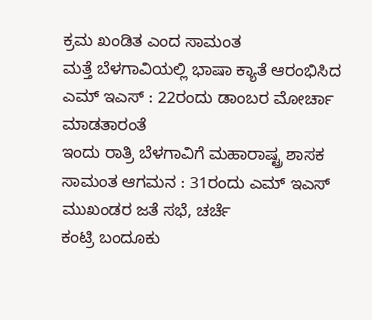ಕ್ರಮ ಖಂಡಿತ ಎಂದ ಸಾಮಂತ
ಮತ್ತೆ ಬೆಳಗಾವಿಯಲ್ಲಿ ಭಾಷಾ ಕ್ಯಾತೆ ಆರಂಭಿಸಿದ ಎಮ್ ಇಎಸ್ : 22ರಂದು ಡಾಂಬರ ಮೋರ್ಚಾ ಮಾಡತಾರಂತೆ
ಇಂದು ರಾತ್ರಿ ಬೆಳಗಾವಿಗೆ ಮಹಾರಾಷ್ಟ್ರ ಶಾಸಕ ಸಾಮಂತ ಆಗಮನ : 31ರಂದು ಎಮ್ ಇಎಸ್ ಮುಖಂಡರ ಜತೆ ಸಭೆ, ಚರ್ಚೆ
ಕಂಟ್ರಿ ಬಂದೂಕು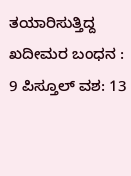ತಯಾರಿಸುತ್ತಿದ್ದ ಖದೀಮರ ಬಂಧನ : 9 ಪಿಸ್ತೂಲ್ ವಶ: 13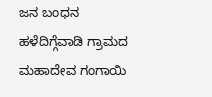ಜನ ಬಂಧನ
ಹಳೆದಿಗ್ಗೆವಾಡಿ ಗ್ರಾಮದ ಮಹಾದೇವ ಗಂಗಾಯಿ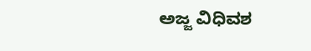ಅಜ್ಜ ವಿಧಿವಶ